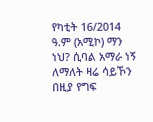የካቲት 16/2014 ዓ.ም (አሚኮ) ማን ነህ? ሲባል አማራ ነኝ ለማለት ዛሬ ሳይኾን በዚያ የግፍ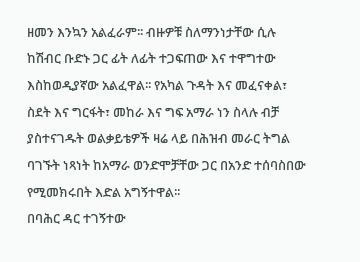ዘመን እንኳን አልፈራም፡፡ ብዙዎቹ ስለማንነታቸው ሲሉ ከሽብር ቡድኑ ጋር ፊት ለፊት ተጋፍጠው እና ተዋግተው እስከወዲያኛው አልፈዋል፡፡ የአካል ጉዳት እና መፈናቀል፣ ስደት እና ግርፋት፣ መከራ እና ግፍ አማራ ነን ስላሉ ብቻ ያስተናገዱት ወልቃይቴዎች ዛሬ ላይ በሕዝብ መራር ትግል ባገኙት ነጻነት ከአማራ ወንድሞቻቸው ጋር በአንድ ተሰባስበው የሚመክሩበት እድል አግኝተዋል፡፡
በባሕር ዳር ተገኝተው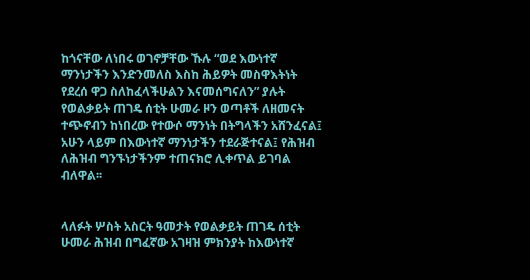ከጎናቸው ለነበሩ ወገኖቻቸው ኹሉ “ወደ እውነተኛ ማንነታችን እንድንመለስ እስከ ሕይዎት መስዋእትነት የደረሰ ዋጋ ስለከፈላችሁልን እናመሰግናለን” ያሉት የወልቃይት ጠገዴ ሰቲት ሁመራ ዞን ወጣቶች ለዘመናት ተጭኖብን ከነበረው የተውሶ ማንነት በትግላችን አሸንፈናል፤ አሁን ላይም በእውነተኛ ማንነታችን ተደራጅተናል፤ የሕዝብ ለሕዝብ ግንኙነታችንም ተጠናክሮ ሊቀጥል ይገባል ብለዋል፡፡


ላለፉት ሦስት አስርት ዓመታት የወልቃይት ጠገዴ ሰቲት ሁመራ ሕዝብ በግፈኛው አገዛዝ ምክንያት ከእውነተኛ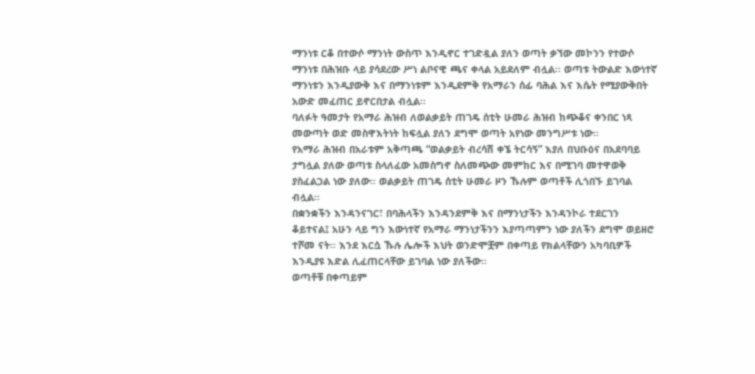ማንነቱ ርቆ በተውሶ ማንነት ውስጥ እንዲኖር ተገድዷል ያለን ወጣት ቃኘው መኮንን የተውሶ ማንነቱ በሕዝቡ ላይ ያሳደረው ሥነ ልቦናዊ ጫና ቀላል አይደለም ብሏል፡፡ ወጣቱ ትውልድ እውነተኛ ማንነቱን እንዲያውቅ እና በማንነቱም እንዲደምቅ የአማራን ሰፊ ባሕል እና እሴት የሚያውቅበት አውድ መፈጠር ይኖርበታል ብሏል፡፡
ባለፉት ዓመታት የአማራ ሕዝብ ለወልቃይት ጠገዴ ሰቲት ሁመራ ሕዝብ ከጭቆና ቀንበር ነጻ መውጣት ወድ መስዋእትነት ከፍሏል ያለን ደግሞ ወጣት አየነው መንግሥቱ ነው፡፡
የአማራ ሕዝብ በአራቱም አቅጣጫ “ወልቃይት ብረሳሽ ቀኜ ትርሳኝ” እያለ በህቡዕና በአደባባይ ታግሏል ያለው ወጣቱ ስላለፈው አመስግኖ ስለመጭው መምከር እና በሚገባ መተዋወቅ ያስፈልጋል ነው ያለው፡፡ ወልቃይት ጠገዴ ሰቲት ሁመራ ዞን ኹሉም ወጣቶች ሊጎበኙ ይገባል ብሏል፡፡
በቋንቋችን እንዳንናገር፣ በባሕላችን እንዳንደምቅ እና በማንነታችን እንዳንኮራ ተደርገን ቆይተናል፤ አሁን ላይ ግን እውነተኛ የአማራ ማንነታችንን እያጣጣምን ነው ያለችን ደግሞ ወይዘሮ ተሾመ ናት፡፡ እንደ እርሷ ኹሉ ሌሎች እህት ወንድሞቿም በቀጣይ የክልላቸውን አካባቢዎች እንዲያዩ እድል ሊፈጠርላቸው ይገባል ነው ያለችው፡፡
ወጣቶቹ በቀጣይም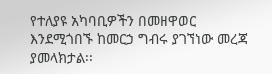የተለያዩ አካባቢዎችን በመዘዋወር እንደሚጎበኙ ከመርኃ ግብሩ ያገኘነው መረጃ ያመላክታል፡፡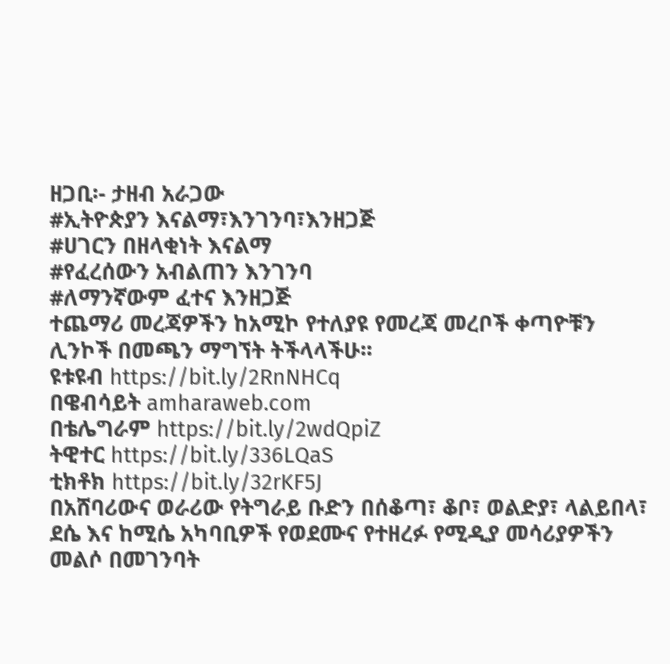ዘጋቢ፡- ታዘብ አራጋው
#ኢትዮጵያን እናልማ፣እንገንባ፣እንዘጋጅ
#ሀገርን በዘላቂነት እናልማ
#የፈረሰውን አብልጠን እንገንባ
#ለማንኛውም ፈተና እንዘጋጅ
ተጨማሪ መረጃዎችን ከአሚኮ የተለያዩ የመረጃ መረቦች ቀጣዮቹን ሊንኮች በመጫን ማግኘት ትችላላችሁ፡፡
ዩቱዩብ https://bit.ly/2RnNHCq
በዌብሳይት amharaweb.com
በቴሌግራም https://bit.ly/2wdQpiZ
ትዊተር https://bit.ly/336LQaS
ቲክቶክ https://bit.ly/32rKF5J
በአሸባሪውና ወራሪው የትግራይ ቡድን በሰቆጣ፣ ቆቦ፣ ወልድያ፣ ላልይበላ፣ ደሴ እና ከሚሴ አካባቢዎች የወደሙና የተዘረፉ የሚዲያ መሳሪያዎችን መልሶ በመገንባት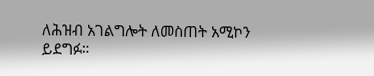ለሕዝብ አገልግሎት ለመስጠት አሚኮን ይደግፉ።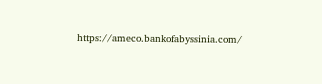https://ameco.bankofabyssinia.com/